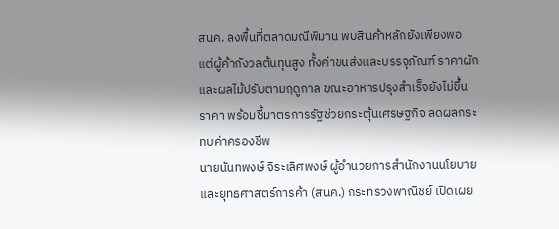สนค. ลงพื้นที่ตลาดมณีพิมาน พบสินค้าหลักยังเพียงพอ แต่ผู้ค้ากังวลต้นทุนสูง ทั้งค่าขนส่งและบรรจุภัณฑ์ ราคาผักและผลไม้ปรับตามฤดูกาล ขณะอาหารปรุงสำเร็จยังไม่ขึ้นราคา พร้อมชี้มาตรการรัฐช่วยกระตุ้นเศรษฐกิจ ลดผลกระทบค่าครองชีพ
นายนันทพงษ์ จิระเลิศพงษ์ ผู้อำนวยการสำนักงานนโยบายและยุทธศาสตร์การค้า (สนค.) กระทรวงพาณิชย์ เปิดเผย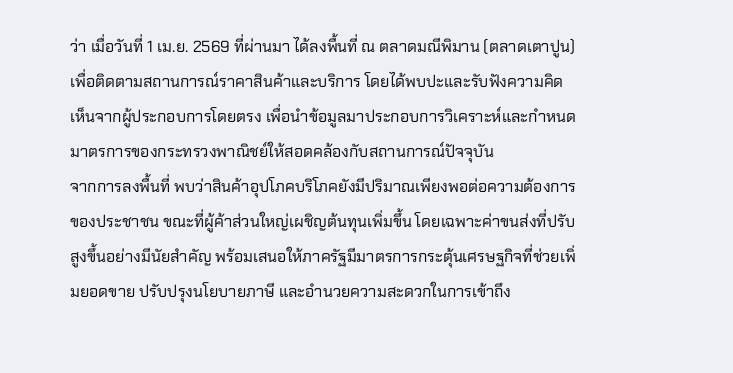ว่า เมื่อวันที่ 1 เม.ย. 2569 ที่ผ่านมา ได้ลงพื้นที่ ณ ตลาดมณีพิมาน (ตลาดเตาปูน) เพื่อติดตามสถานการณ์ราคาสินค้าและบริการ โดยได้พบปะและรับฟังความคิดเห็นจากผู้ประกอบการโดยตรง เพื่อนำข้อมูลมาประกอบการวิเคราะห์และกำหนดมาตรการของกระทรวงพาณิชย์ให้สอดคล้องกับสถานการณ์ปัจจุบัน
จากการลงพื้นที่ พบว่าสินค้าอุปโภคบริโภคยังมีปริมาณเพียงพอต่อความต้องการของประชาชน ขณะที่ผู้ค้าส่วนใหญ่เผชิญต้นทุนเพิ่มขึ้น โดยเฉพาะค่าขนส่งที่ปรับสูงขึ้นอย่างมีนัยสำคัญ พร้อมเสนอให้ภาครัฐมีมาตรการกระตุ้นเศรษฐกิจที่ช่วยเพิ่มยอดขาย ปรับปรุงนโยบายภาษี และอำนวยความสะดวกในการเข้าถึง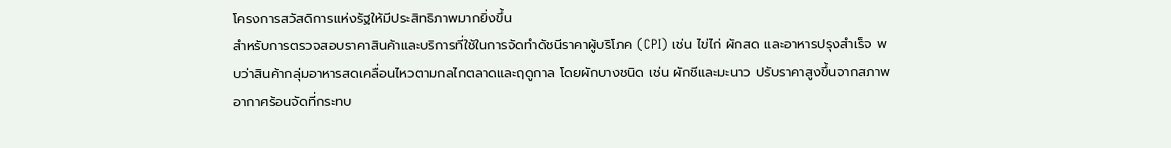โครงการสวัสดิการแห่งรัฐให้มีประสิทธิภาพมากยิ่งขึ้น
สำหรับการตรวจสอบราคาสินค้าและบริการที่ใช้ในการจัดทำดัชนีราคาผู้บริโภค (CPI) เช่น ไข่ไก่ ผักสด และอาหารปรุงสำเร็จ พบว่าสินค้ากลุ่มอาหารสดเคลื่อนไหวตามกลไกตลาดและฤดูกาล โดยผักบางชนิด เช่น ผักชีและมะนาว ปรับราคาสูงขึ้นจากสภาพอากาศร้อนจัดที่กระทบ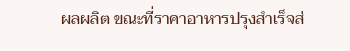ผลผลิต ขณะที่ราคาอาหารปรุงสำเร็จส่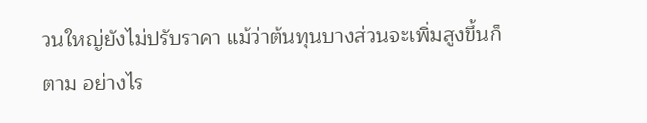วนใหญ่ยังไม่ปรับราคา แม้ว่าต้นทุนบางส่วนจะเพิ่มสูงขึ้นก็ตาม อย่างไร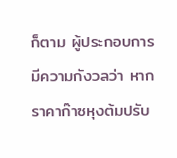ก็ตาม ผู้ประกอบการมีความกังวลว่า หากราคาก๊าซหุงต้มปรับ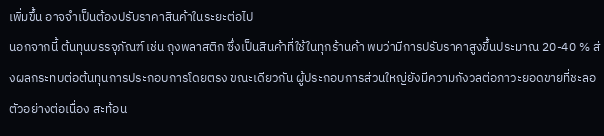เพิ่มขึ้น อาจจำเป็นต้องปรับราคาสินค้าในระยะต่อไป
นอกจากนี้ ต้นทุนบรรจุภัณฑ์ เช่น ถุงพลาสติก ซึ่งเป็นสินค้าที่ใช้ในทุกร้านค้า พบว่ามีการปรับราคาสูงขึ้นประมาณ 20-40 % ส่งผลกระทบต่อต้นทุนการประกอบการโดยตรง ขณะเดียวกัน ผู้ประกอบการส่วนใหญ่ยังมีความกังวลต่อภาวะยอดขายที่ชะลอตัวอย่างต่อเนื่อง สะท้อน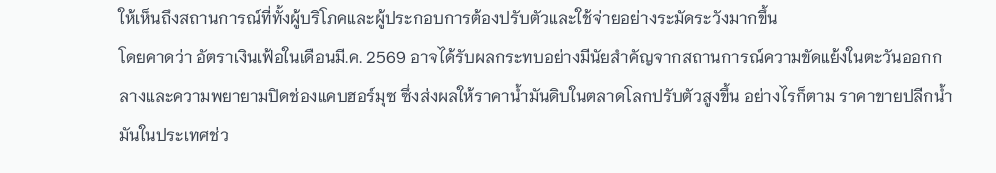ให้เห็นถึงสถานการณ์ที่ทั้งผู้บริโภคและผู้ประกอบการต้องปรับตัวและใช้จ่ายอย่างระมัดระวังมากขึ้น
โดยคาดว่า อัตราเงินเฟ้อในเดือนมี.ค. 2569 อาจได้รับผลกระทบอย่างมีนัยสำคัญจากสถานการณ์ความขัดแย้งในตะวันออกกลางและความพยายามปิดช่องแคบฮอร์มุซ ซึ่งส่งผลให้ราคาน้ำมันดิบในตลาดโลกปรับตัวสูงขึ้น อย่างไรก็ตาม ราคาขายปลีกน้ำมันในประเทศช่ว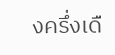งครึ่งเดื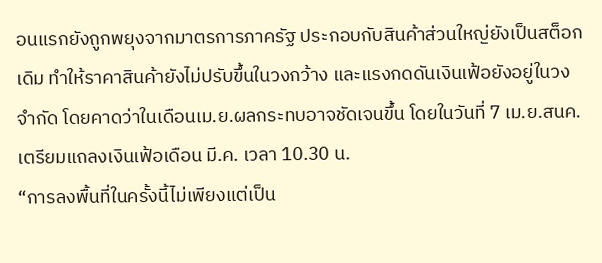อนแรกยังถูกพยุงจากมาตรการภาครัฐ ประกอบกับสินค้าส่วนใหญ่ยังเป็นสต็อกเดิม ทำให้ราคาสินค้ายังไม่ปรับขึ้นในวงกว้าง และแรงกดดันเงินเฟ้อยังอยู่ในวงจำกัด โดยคาดว่าในเดือนเม.ย.ผลกระทบอาจชัดเจนขึ้น โดยในวันที่ 7 เม.ย.สนค.เตรียมแถลงเงินเฟ้อเดือน มี.ค. เวลา 10.30 น.
“การลงพื้นที่ในครั้งนี้ไม่เพียงแต่เป็น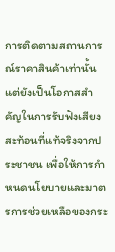การติดตามสถานการณ์ราคาสินค้าเท่านั้น แต่ยังเป็นโอกาสสำคัญในการรับฟังเสียงสะท้อนที่แท้จริงจากประชาชน เพื่อให้การกำหนดนโยบายและมาตรการช่วยเหลือของกระ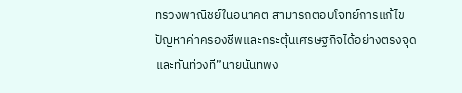ทรวงพาณิชย์ในอนาคต สามารถตอบโจทย์การแก้ไขปัญหาค่าครองชีพและกระตุ้นเศรษฐกิจได้อย่างตรงจุดและทันท่วงที”นายนันทพง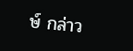ษ์ กล่าว